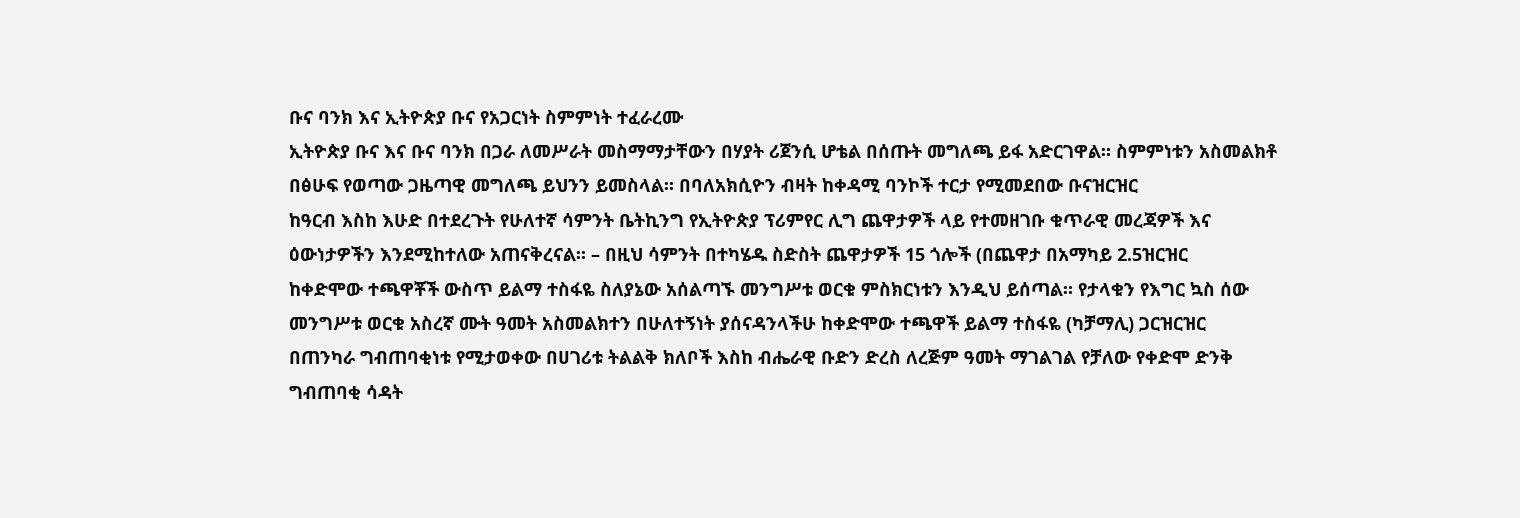ቡና ባንክ እና ኢትዮጵያ ቡና የአጋርነት ስምምነት ተፈራረሙ
ኢትዮጵያ ቡና እና ቡና ባንክ በጋራ ለመሥራት መስማማታቸውን በሃያት ሪጀንሲ ሆቴል በሰጡት መግለጫ ይፋ አድርገዋል። ስምምነቱን አስመልክቶ በፅሁፍ የወጣው ጋዜጣዊ መግለጫ ይህንን ይመስላል። በባለአክሲዮን ብዛት ከቀዳሚ ባንኮች ተርታ የሚመደበው ቡናዝርዝር
ከዓርብ እስከ እሁድ በተደረጉት የሁለተኛ ሳምንት ቤትኪንግ የኢትዮጵያ ፕሪምየር ሊግ ጨዋታዎች ላይ የተመዘገቡ ቁጥራዊ መረጃዎች እና ዕውነታዎችን እንደሚከተለው አጠናቅረናል። – በዚህ ሳምንት በተካሄዱ ስድስት ጨዋታዎች 15 ጎሎች (በጨዋታ በአማካይ 2.5ዝርዝር
ከቀድሞው ተጫዋቾች ውስጥ ይልማ ተስፋዬ ስለያኔው አሰልጣኙ መንግሥቱ ወርቁ ምስክርነቱን እንዲህ ይሰጣል። የታላቁን የእግር ኳስ ሰው መንግሥቱ ወርቁ አስረኛ ሙት ዓመት አስመልክተን በሁለተኝነት ያሰናዳንላችሁ ከቀድሞው ተጫዋች ይልማ ተስፋዬ (ካቻማሊ) ጋርዝርዝር
በጠንካራ ግብጠባቂነቱ የሚታወቀው በሀገሪቱ ትልልቅ ክለቦች እስከ ብሔራዊ ቡድን ድረስ ለረጅም ዓመት ማገልገል የቻለው የቀድሞ ድንቅ ግብጠባቂ ሳዳት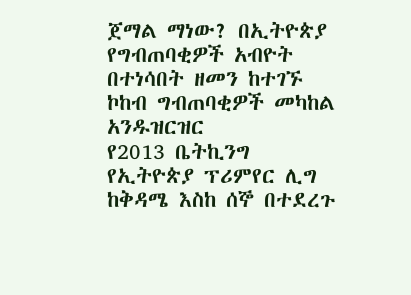ጀማል ማነው? በኢትዮጵያ የግብጠባቂዎች አብዮት በተነሳበት ዘመን ከተገኙ ኮከብ ግብጠባቂዎች መካከል አንዱዝርዝር
የ2013 ቤትኪንግ የኢትዮጵያ ፕሪምየር ሊግ ከቅዳሜ እስከ ሰኞ በተደረጉ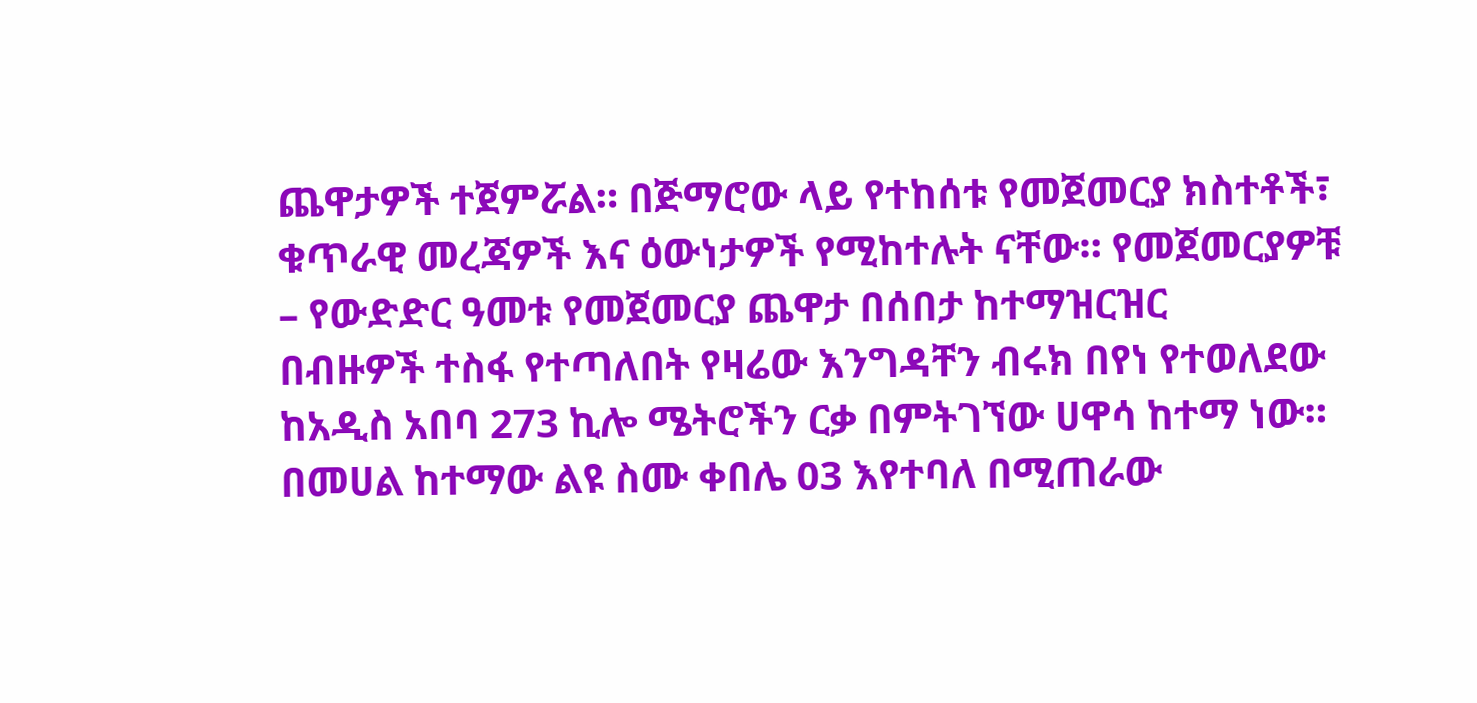ጨዋታዎች ተጀምሯል። በጅማሮው ላይ የተከሰቱ የመጀመርያ ክስተቶች፣ ቁጥራዊ መረጃዎች እና ዕውነታዎች የሚከተሉት ናቸው። የመጀመርያዎቹ – የውድድር ዓመቱ የመጀመርያ ጨዋታ በሰበታ ከተማዝርዝር
በብዙዎች ተስፋ የተጣለበት የዛሬው እንግዳቸን ብሩክ በየነ የተወለደው ከአዲስ አበባ 273 ኪሎ ሜትሮችን ርቃ በምትገኘው ሀዋሳ ከተማ ነው። በመሀል ከተማው ልዩ ስሙ ቀበሌ 03 እየተባለ በሚጠራው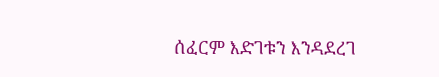ሰፈርም እድገቱን እንዳደረገ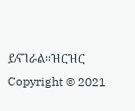ይናገራል።ዝርዝር
Copyright © 2021